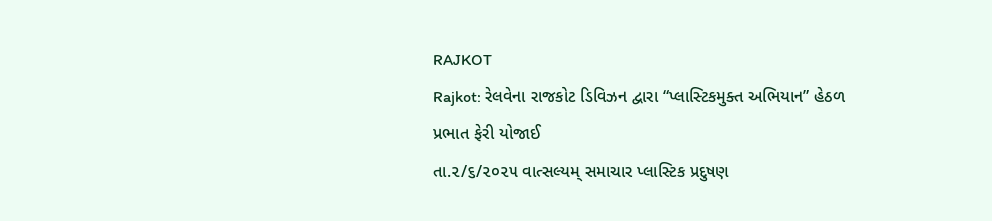RAJKOT
Rajkot: રેલવેના રાજકોટ ડિવિઝન દ્વારા “પ્લાસ્ટિકમુક્ત અભિયાન” હેઠળ પ્રભાત ફેરી યોજાઈ
તા.૨/૬/૨૦૨૫ વાત્સલ્યમ્ સમાચાર પ્લાસ્ટિક પ્રદુષણ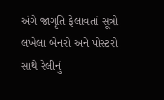અંગે જાગૃતિ ફેલાવતાં સૂત્રો લખેલા બેનરો અને પોસ્ટરો સાથે રેલીનું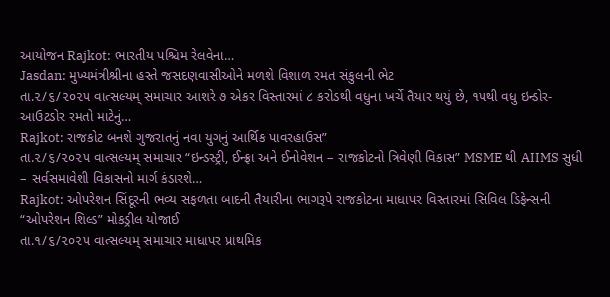આયોજન Rajkot: ભારતીય પશ્ચિમ રેલવેના…
Jasdan: મુખ્યમંત્રીશ્રીના હસ્તે જસદણવાસીઓને મળશે વિશાળ રમત સંકુલની ભેટ
તા.૨/૬/૨૦૨૫ વાત્સલ્યમ્ સમાચાર આશરે ૭ એકર વિસ્તારમાં ૮ કરોડથી વધુના ખર્ચે તૈયાર થયું છે, ૧૫થી વધુ ઇન્ડોર- આઉટડોર રમતો માટેનું…
Rajkot: રાજકોટ બનશે ગુજરાતનું નવા યુગનું આર્થિક પાવરહાઉસ”
તા.૨/૬/૨૦૨૫ વાત્સલ્યમ્ સમાચાર “ઇન્ડસ્ટ્રી, ઈન્ફ્રા અને ઈનોવેશન – રાજકોટનો ત્રિવેણી વિકાસ” MSME થી AIIMS સુધી – સર્વસમાવેશી વિકાસનો માર્ગ કંડારશે…
Rajkot: ઓપરેશન સિંદૂરની ભવ્ય સફળતા બાદની તૈયારીના ભાગરૂપે રાજકોટના માધાપર વિસ્તારમાં સિવિલ ડિફેન્સની “ઓપરેશન શિલ્ડ” મોકડ્રીલ યોજાઈ
તા.૧/૬/૨૦૨૫ વાત્સલ્યમ્ સમાચાર માધાપર પ્રાથમિક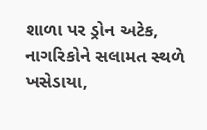શાળા પર ડ્રોન અટેક, નાગરિકોને સલામત સ્થળે ખસેડાયા,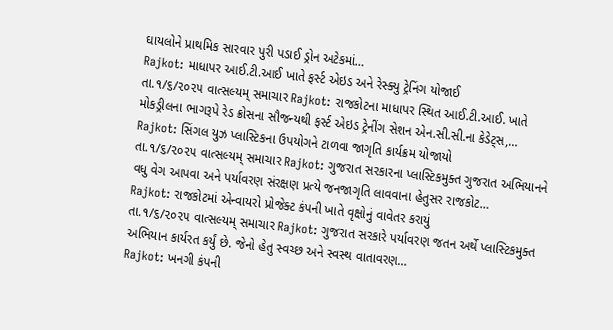ઘાયલોને પ્રાથમિક સારવાર પુરી પડાઈ ડ્રોન અટેકમાં…
Rajkot: માધાપર આઈ.ટી.આઈ ખાતે ફર્સ્ટ એઇડ અને રેસ્ક્યુ ટ્રેનિંગ યોજાઈ
તા.૧/૬/૨૦૨૫ વાત્સલ્યમ્ સમાચાર Rajkot: રાજકોટના માધાપર સ્થિત આઈ.ટી.આઈ. ખાતે મોકડ્રીલના ભાગરૂપે રેડ ક્રોસના સૌજન્યથી ફર્સ્ટ એઇડ ટ્રેનીંગ સેશન એન.સી.સી.ના કેડેટ્સ,…
Rajkot: સિંગલ યુઝ પ્લાસ્ટિકના ઉપયોગને ટાળવા જાગૃતિ કાર્યક્રમ યોજાયો
તા.૧/૬/૨૦૨૫ વાત્સલ્યમ્ સમાચાર Rajkot: ગુજરાત સરકારના પ્લાસ્ટિકમુક્ત ગુજરાત અભિયાનને વધુ વેગ આપવા અને પર્યાવરણ સંરક્ષણ પ્રત્યે જનજાગૃતિ લાવવાના હેતુસર રાજકોટ…
Rajkot: રાજકોટમાં એન્વાયરો પ્રોજેક્ટ કંપની ખાતે વૃક્ષોનું વાવેતર કરાયું
તા.૧/૬/૨૦૨૫ વાત્સલ્યમ્ સમાચાર Rajkot: ગુજરાત સરકારે પર્યાવરણ જતન અર્થે પ્લાસ્ટિકમુક્ત અભિયાન કાર્યરત કર્યું છે. જેનો હેતુ સ્વચ્છ અને સ્વસ્થ વાતાવરણ…
Rajkot: ખનગી કંપની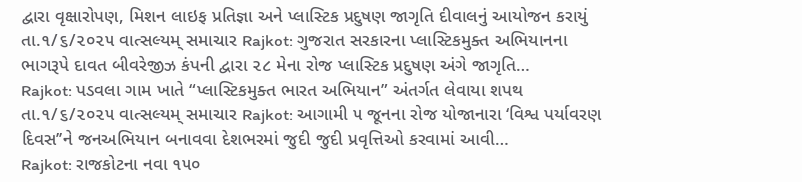દ્વારા વૃક્ષારોપણ, મિશન લાઇફ પ્રતિજ્ઞા અને પ્લાસ્ટિક પ્રદુષણ જાગૃતિ દીવાલનું આયોજન કરાયું
તા.૧/૬/૨૦૨૫ વાત્સલ્યમ્ સમાચાર Rajkot: ગુજરાત સરકારના પ્લાસ્ટિકમુક્ત અભિયાનના ભાગરૂપે દાવત બીવરેજીઝ કંપની દ્વારા ૨૮ મેના રોજ પ્લાસ્ટિક પ્રદુષણ અંગે જાગૃતિ…
Rajkot: પડવલા ગામ ખાતે “પ્લાસ્ટિકમુક્ત ભારત અભિયાન” અંતર્ગત લેવાયા શપથ
તા.૧/૬/૨૦૨૫ વાત્સલ્યમ્ સમાચાર Rajkot: આગામી ૫ જૂનના રોજ યોજાનારા ‘વિશ્વ પર્યાવરણ દિવસ’’ને જનઅભિયાન બનાવવા દેશભરમાં જુદી જુદી પ્રવૃત્તિઓ કરવામાં આવી…
Rajkot: રાજકોટના નવા ૧૫૦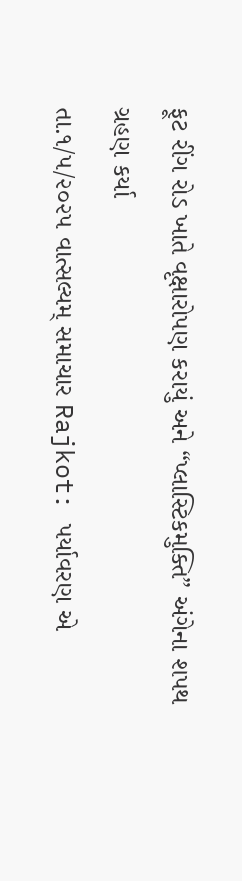ફૂટ રીંગ રોડ ખાતે વૃક્ષારોપણ કરાયું અને “પ્લાસ્ટિકમુક્તિ” અંગેના શપથ ગ્રહણ કર્યા
તા.૧/૫/૨૦૨૫ વાત્સલ્યમ્ સમાચાર Rajkot: પર્યાવરણ એ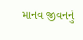માનવ જીવનનું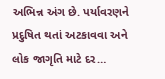અભિન્ન અંગ છે. પર્યાવરણને પ્રદુષિત થતાં અટકાવવા અને લોક જાગૃતિ માટે દર…